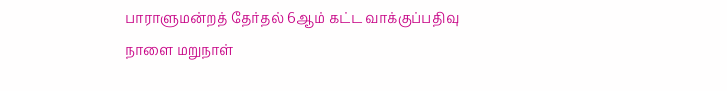பாராளுமன்றத் தேர்தல் 6ஆம் கட்ட வாக்குப்பதிவு நாளை மறுநாள்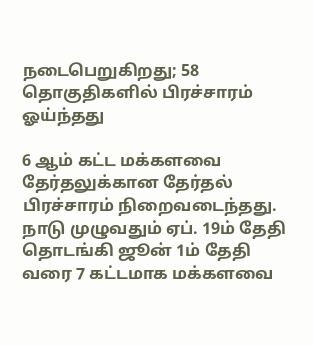நடைபெறுகிறது; 58 தொகுதிகளில் பிரச்சாரம் ஓய்ந்தது

6 ஆம் கட்ட மக்களவை தேர்தலுக்கான தேர்தல் பிரச்சாரம் நிறைவடைந்தது. நாடு முழுவதும் ஏப். 19ம் தேதி தொடங்கி ஜூன் 1ம் தேதி வரை 7 கட்டமாக மக்களவை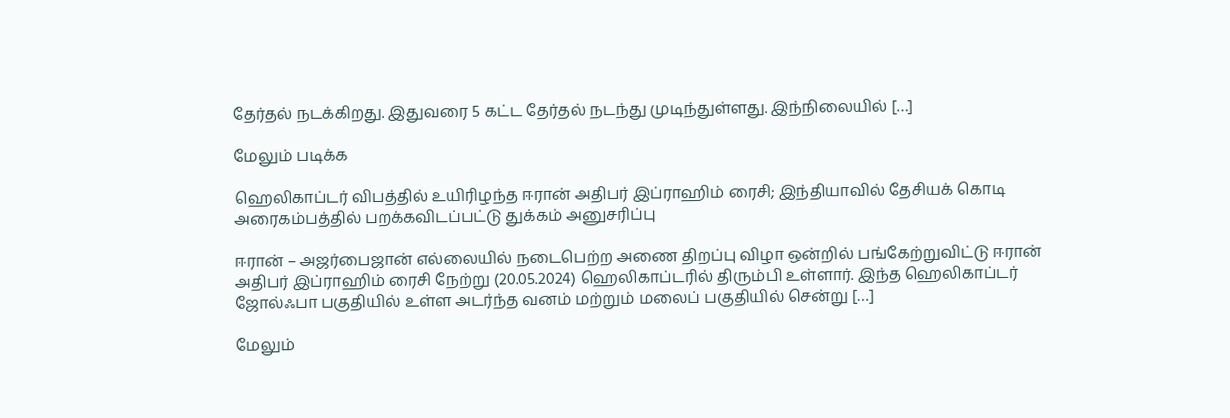தேர்தல் நடக்கிறது. இதுவரை 5 கட்ட தேர்தல் நடந்து முடிந்துள்ளது. இந்நிலையில் […]

மேலும் படிக்க

ஹெலிகாப்டர் விபத்தில் உயிரிழந்த ஈரான் அதிபர் இப்ராஹிம் ரைசி; இந்தியாவில் தேசியக் கொடி அரைகம்பத்தில் பறக்கவிடப்பட்டு துக்கம் அனுசரிப்பு

ஈரான் – அஜர்பைஜான் எல்லையில் நடைபெற்ற அணை திறப்பு விழா ஒன்றில் பங்கேற்றுவிட்டு ஈரான் அதிபர் இப்ராஹிம் ரைசி நேற்று (20.05.2024) ஹெலிகாப்டரில் திரும்பி உள்ளார். இந்த ஹெலிகாப்டர் ஜோல்ஃபா பகுதியில் உள்ள அடர்ந்த வனம் மற்றும் மலைப் பகுதியில் சென்று […]

மேலும்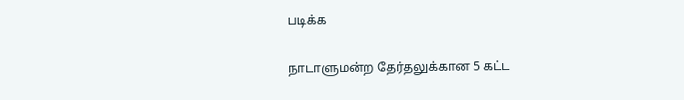படிக்க

நாடாளுமன்ற தேர்தலுக்கான 5 கட்ட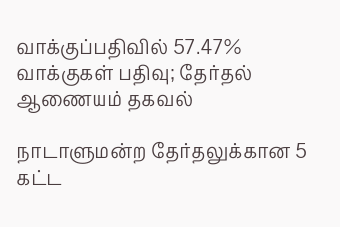வாக்குப்பதிவில் 57.47% வாக்குகள் பதிவு; தேர்தல் ஆணையம் தகவல்

நாடாளுமன்ற தேர்தலுக்கான 5 கட்ட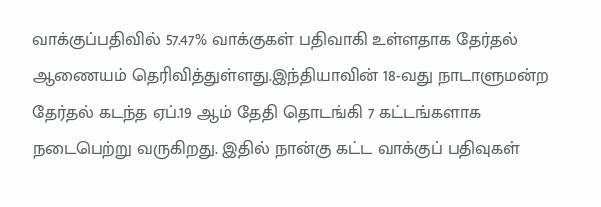வாக்குப்பதிவில் 57.47% வாக்குகள் பதிவாகி உள்ளதாக தேர்தல் ஆணையம் தெரிவித்துள்ளது.இந்தியாவின் 18-வது நாடாளுமன்ற தேர்தல் கடந்த ஏப்.19 ஆம் தேதி தொடங்கி 7 கட்டங்களாக நடைபெற்று வருகிறது. இதில் நான்கு கட்ட வாக்குப் பதிவுகள்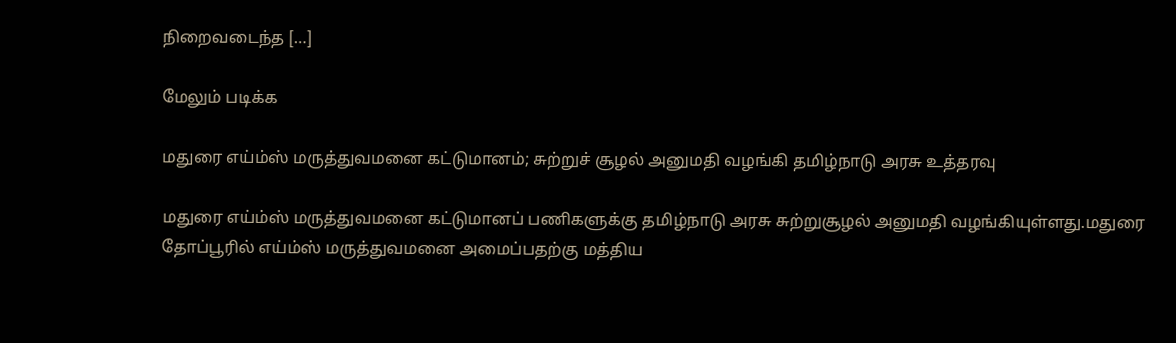நிறைவடைந்த […]

மேலும் படிக்க

மதுரை எய்ம்ஸ் மருத்துவமனை கட்டுமானம்; சுற்றுச் சூழல் அனுமதி வழங்கி தமிழ்நாடு அரசு உத்தரவு

மதுரை எய்ம்ஸ் மருத்துவமனை கட்டுமானப் பணிகளுக்கு தமிழ்நாடு அரசு சுற்றுசூழல் அனுமதி வழங்கியுள்ளது.மதுரை தோப்பூரில் எய்ம்ஸ் மருத்துவமனை அமைப்பதற்கு மத்திய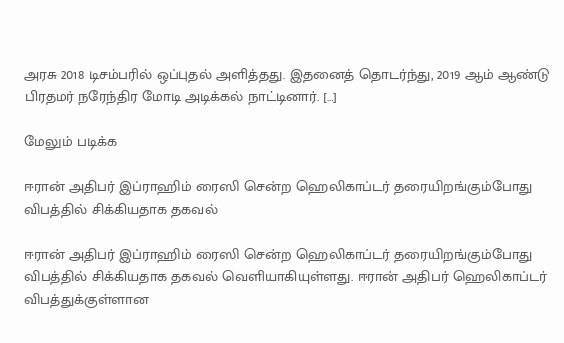அரசு 2018 டிசம்பரில் ஒப்புதல் அளித்தது. இதனைத் தொடர்ந்து, 2019 ஆம் ஆண்டு பிரதமர் நரேந்திர மோடி அடிக்கல் நாட்டினார். […]

மேலும் படிக்க

ஈரான் அதிபர் இப்ராஹிம் ரைஸி சென்ற ஹெலிகாப்டர் தரையிறங்கும்போது விபத்தில் சிக்கியதாக தகவல்

ஈரான் அதிபர் இப்ராஹிம் ரைஸி சென்ற ஹெலிகாப்டர் தரையிறங்கும்போது விபத்தில் சிக்கியதாக தகவல் வெளியாகியுள்ளது. ஈரான் அதிபர் ஹெலிகாப்டர் விபத்துக்குள்ளான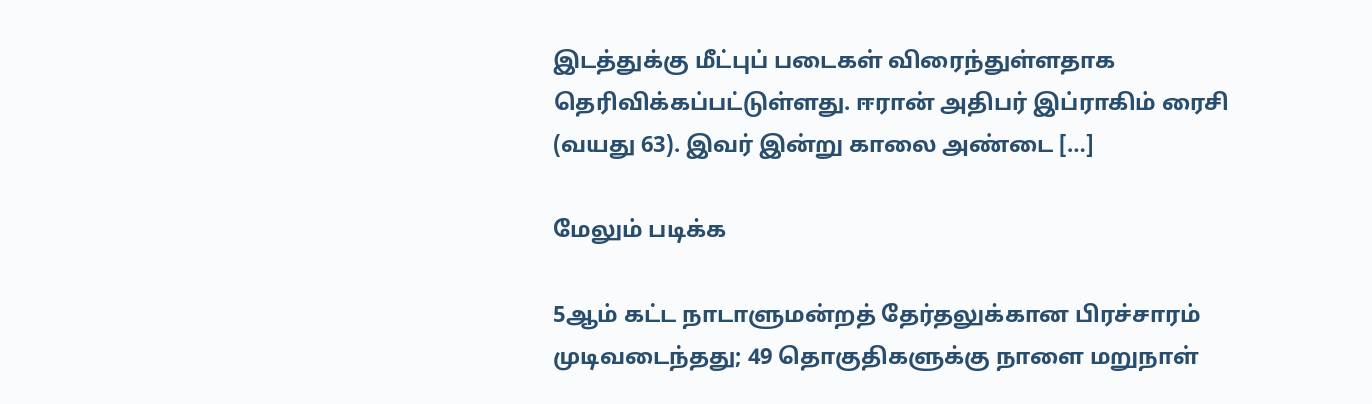இடத்துக்கு மீட்புப் படைகள் விரைந்துள்ளதாக தெரிவிக்கப்பட்டுள்ளது. ஈரான் அதிபர் இப்ராகிம் ரைசி (வயது 63). இவர் இன்று காலை அண்டை […]

மேலும் படிக்க

5ஆம் கட்ட நாடாளுமன்றத் தேர்தலுக்கான பிரச்சாரம் முடிவடைந்தது; 49 தொகுதிகளுக்கு நாளை மறுநாள்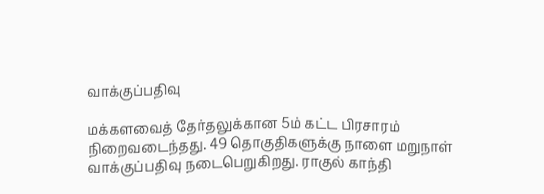வாக்குப்பதிவு

மக்களவைத் தேர்தலுக்கான 5ம் கட்ட பிரசாரம் நிறைவடைந்தது. 49 தொகுதிகளுக்கு நாளை மறுநாள் வாக்குப்பதிவு நடைபெறுகிறது. ராகுல் காந்தி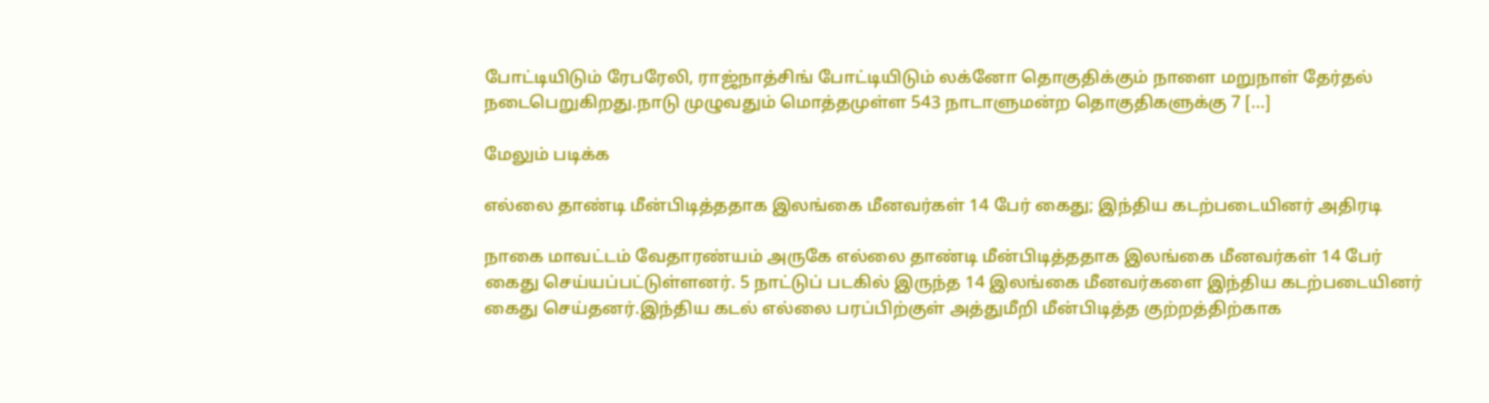போட்டியிடும் ரேபரேலி, ராஜ்நாத்சிங் போட்டியிடும் லக்னோ தொகுதிக்கும் நாளை மறுநாள் தேர்தல் நடைபெறுகிறது.நாடு முழுவதும் மொத்தமுள்ள 543 நாடாளுமன்ற தொகுதிகளுக்கு 7 […]

மேலும் படிக்க

எல்லை தாண்டி மீன்பிடித்ததாக இலங்கை மீனவர்கள் 14 பேர் கைது; இந்திய கடற்படையினர் அதிரடி

நாகை மாவட்டம் வேதாரண்யம் அருகே எல்லை தாண்டி மீன்பிடித்ததாக இலங்கை மீனவர்கள் 14 பேர் கைது செய்யப்பட்டுள்ளனர். 5 நாட்டுப் படகில் இருந்த 14 இலங்கை மீனவர்களை இந்திய கடற்படையினர் கைது செய்தனர்.இந்திய கடல் எல்லை பரப்பிற்குள் அத்துமீறி மீன்பிடித்த குற்றத்திற்காக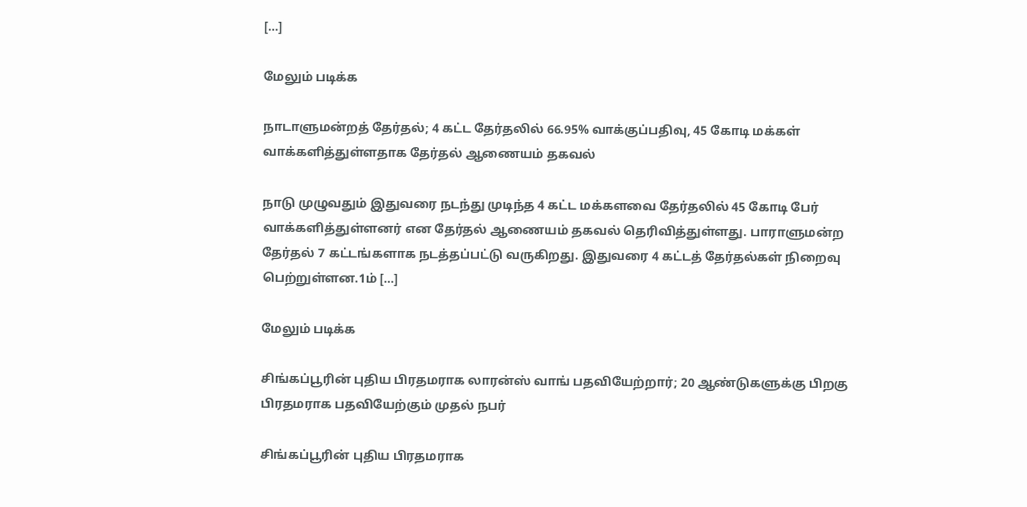[…]

மேலும் படிக்க

நாடாளுமன்றத் தேர்தல்; 4 கட்ட தேர்தலில் 66.95% வாக்குப்பதிவு, 45 கோடி மக்கள் வாக்களித்துள்ளதாக தேர்தல் ஆணையம் தகவல்

நாடு முழுவதும் இதுவரை நடந்து முடிந்த 4 கட்ட மக்களவை தேர்தலில் 45 கோடி பேர் வாக்களித்துள்ளனர் என தேர்தல் ஆணையம் தகவல் தெரிவித்துள்ளது. பாராளுமன்ற தேர்தல் 7 கட்டங்களாக நடத்தப்பட்டு வருகிறது. இதுவரை 4 கட்டத் தேர்தல்கள் நிறைவு பெற்றுள்ளன.1ம் […]

மேலும் படிக்க

சிங்கப்பூரின் புதிய பிரதமராக லாரன்ஸ் வாங் பதவியேற்றார்; 20 ஆண்டுகளுக்கு பிறகு பிரதமராக பதவியேற்கும் முதல் நபர்

சிங்கப்பூரின் புதிய பிரதமராக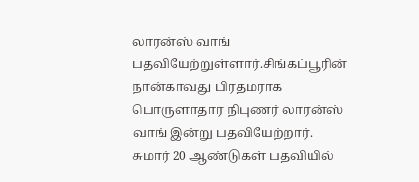லாரன்ஸ் வாங் பதவியேற்றுள்ளார்.சிங்கப்பூரின் நான்காவது பிரதமராக பொருளாதார நிபுணர் லாரன்ஸ் வாங் இன்று பதவியேற்றார். சுமார் 20 ஆண்டுகள் பதவியில்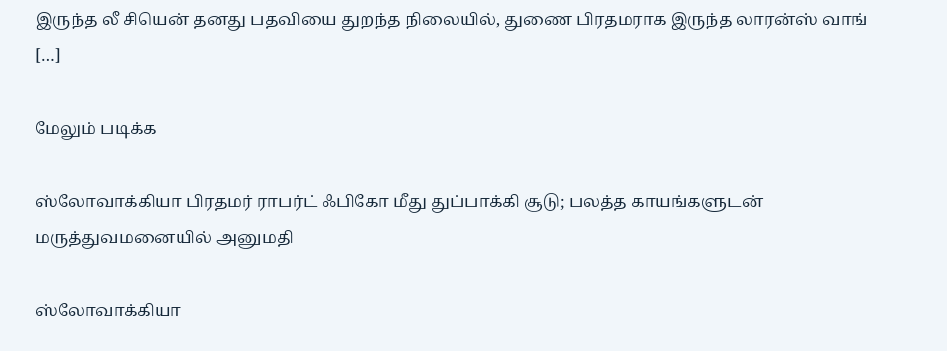இருந்த லீ சியென் தனது பதவியை துறந்த நிலையில், துணை பிரதமராக இருந்த லாரன்ஸ் வாங் […]

மேலும் படிக்க

ஸ்லோவாக்கியா பிரதமர் ராபர்ட் ஃபிகோ மீது துப்பாக்கி சூடு; பலத்த காயங்களுடன் மருத்துவமனையில் அனுமதி

ஸ்லோவாக்கியா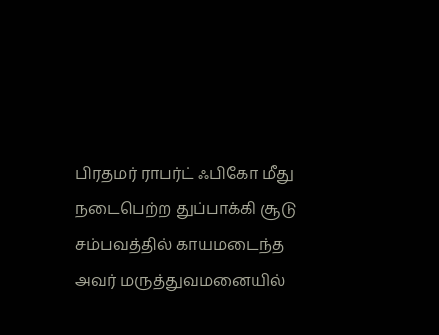பிரதமர் ராபர்ட் ஃபிகோ மீது நடைபெற்ற துப்பாக்கி சூடு சம்பவத்தில் காயமடைந்த அவர் மருத்துவமனையில்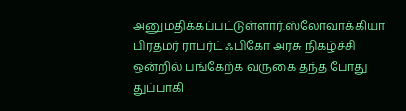அனுமதிக்கப்பட்டுள்ளார்.ஸ்லோவாக்கியா பிரதமர் ராபர்ட் ஃபிகோ அரசு நிகழ்ச்சி ஒன்றில் பங்கேற்க வருகை தந்த போது துப்பாகி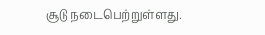சூடு நடைபெற்றுள்ளது.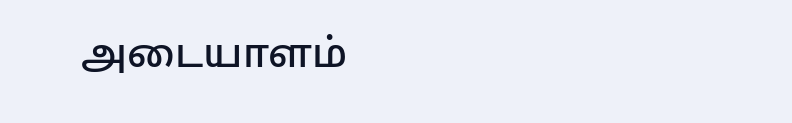அடையாளம்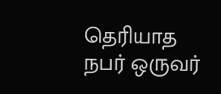தெரியாத நபர் ஒருவர்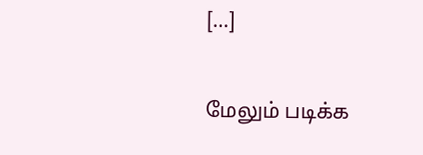[…]

மேலும் படிக்க